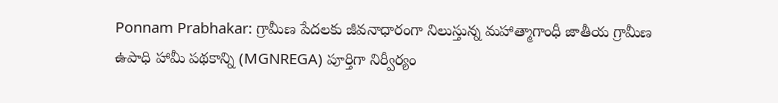Ponnam Prabhakar: గ్రామీణ పేదలకు జీవనాధారంగా నిలుస్తున్న మహాత్మాగాంధీ జాతీయ గ్రామీణ ఉపాధి హామీ పథకాన్ని (MGNREGA) పూర్తిగా నిర్వీర్యం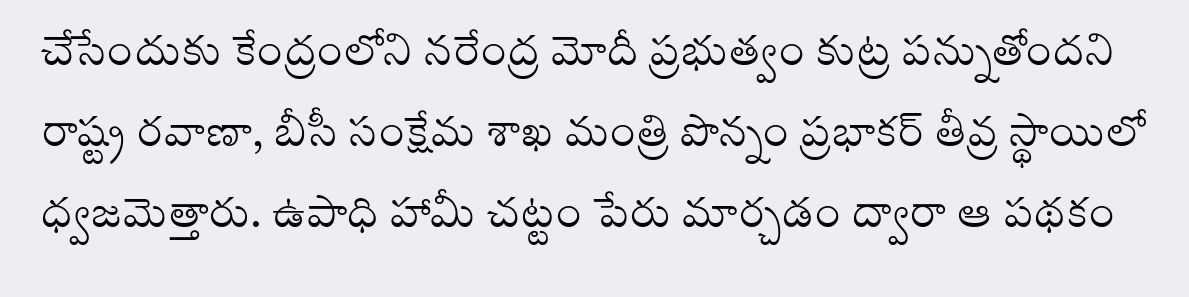చేసేందుకు కేంద్రంలోని నరేంద్ర మోదీ ప్రభుత్వం కుట్ర పన్నుతోందని రాష్ట్ర రవాణా, బీసీ సంక్షేమ శాఖ మంత్రి పొన్నం ప్రభాకర్ తీవ్ర స్థాయిలో ధ్వజమెత్తారు. ఉపాధి హామీ చట్టం పేరు మార్చడం ద్వారా ఆ పథకం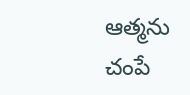ఆత్మను చంపే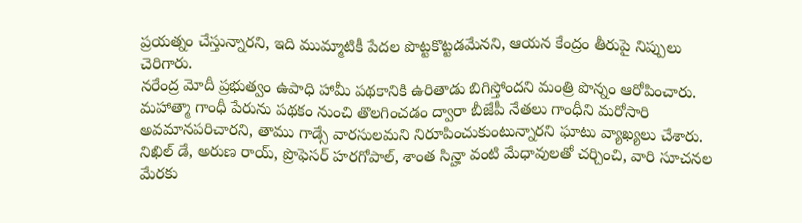ప్రయత్నం చేస్తున్నారని, ఇది ముమ్మాటికీ పేదల పొట్టకొట్టడమేనని, ఆయన కేంద్రం తీరుపై నిప్పులు చెరిగారు.
నరేంద్ర మోదీ ప్రభుత్వం ఉపాధి హామీ పథకానికి ఉరితాడు బిగిస్తోందని మంత్రి పొన్నం ఆరోపించారు. మహాత్మా గాంధీ పేరును పథకం నుంచి తొలగించడం ద్వారా బీజేపీ నేతలు గాంధీని మరోసారి అవమానపరిచారని, తాము గాడ్సే వారసులమని నిరూపించుకుంటున్నారని ఘాటు వ్యాఖ్యలు చేశారు. నిఖిల్ డే, అరుణ రాయ్, ప్రొఫెసర్ హరగోపాల్, శాంత సిన్హా వంటి మేధావులతో చర్చించి, వారి సూచనల మేరకు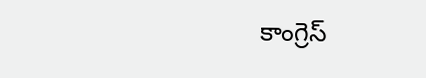కాంగ్రెస్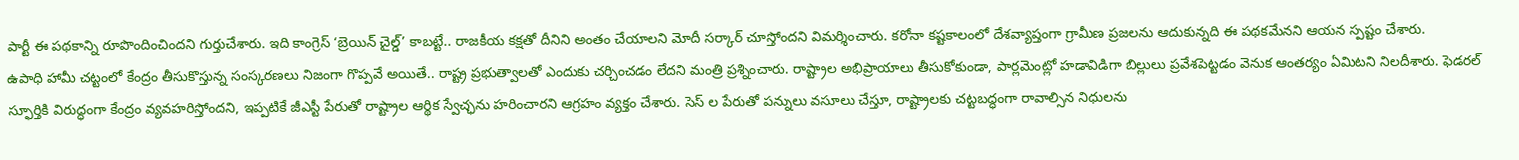పార్టీ ఈ పథకాన్ని రూపొందించిందని గుర్తుచేశారు. ఇది కాంగ్రెస్ ‘బ్రెయిన్ చైల్డ్’ కాబట్టే.. రాజకీయ కక్షతో దీనిని అంతం చేయాలని మోదీ సర్కార్ చూస్తోందని విమర్శించారు. కరోనా కష్టకాలంలో దేశవ్యాప్తంగా గ్రామీణ ప్రజలను ఆదుకున్నది ఈ పథకమేనని ఆయన స్పష్టం చేశారు.
ఉపాధి హామీ చట్టంలో కేంద్రం తీసుకొస్తున్న సంస్కరణలు నిజంగా గొప్పవే అయితే.. రాష్ట్ర ప్రభుత్వాలతో ఎందుకు చర్చించడం లేదని మంత్రి ప్రశ్నించారు. రాష్ట్రాల అభిప్రాయాలు తీసుకోకుండా, పార్లమెంట్లో హడావిడిగా బిల్లులు ప్రవేశపెట్టడం వెనుక ఆంతర్యం ఏమిటని నిలదీశారు. ఫెడరల్ స్ఫూర్తికి విరుద్ధంగా కేంద్రం వ్యవహరిస్తోందని, ఇప్పటికే జీఎస్టీ పేరుతో రాష్ట్రాల ఆర్థిక స్వేచ్ఛను హరించారని ఆగ్రహం వ్యక్తం చేశారు. సెస్ ల పేరుతో పన్నులు వసూలు చేస్తూ, రాష్ట్రాలకు చట్టబద్ధంగా రావాల్సిన నిధులను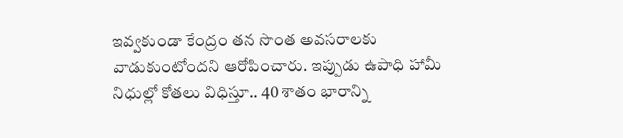ఇవ్వకుండా కేంద్రం తన సొంత అవసరాలకు వాడుకుంటోందని ఆరోపించారు. ఇప్పుడు ఉపాధి హామీ నిధుల్లో కోతలు విధిస్తూ.. 40 శాతం భారాన్ని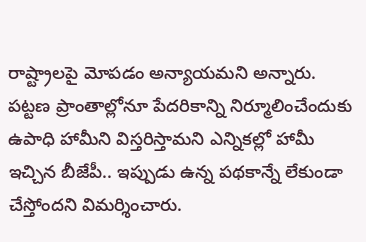రాష్ట్రాలపై మోపడం అన్యాయమని అన్నారు.
పట్టణ ప్రాంతాల్లోనూ పేదరికాన్ని నిర్మూలించేందుకు ఉపాధి హామీని విస్తరిస్తామని ఎన్నికల్లో హామీ ఇచ్చిన బీజేపీ.. ఇప్పుడు ఉన్న పథకాన్నే లేకుండా చేస్తోందని విమర్శించారు.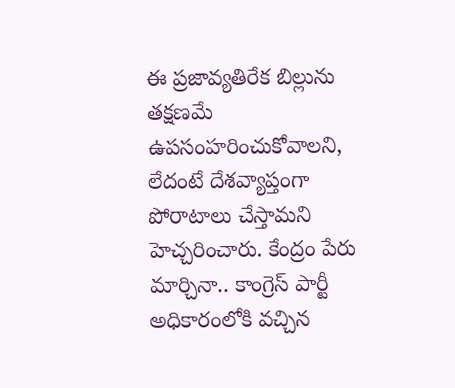ఈ ప్రజావ్యతిరేక బిల్లును తక్షణమే ఉపసంహరించుకోవాలని, లేదంటే దేశవ్యాప్తంగా పోరాటాలు చేస్తామని హెచ్చరించారు. కేంద్రం పేరు మార్చినా.. కాంగ్రెస్ పార్టీ అధికారంలోకి వచ్చిన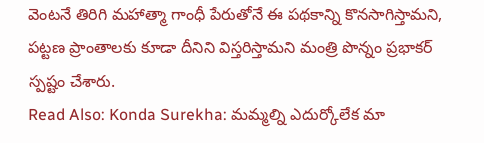వెంటనే తిరిగి మహాత్మా గాంధీ పేరుతోనే ఈ పథకాన్ని కొనసాగిస్తామని, పట్టణ ప్రాంతాలకు కూడా దీనిని విస్తరిస్తామని మంత్రి పొన్నం ప్రభాకర్ స్పష్టం చేశారు.
Read Also: Konda Surekha: మమ్మల్ని ఎదుర్కోలేక మా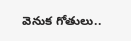వెనుక గోతులు..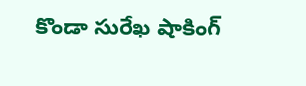కొండా సురేఖ షాకింగ్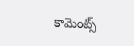కామెంట్స్